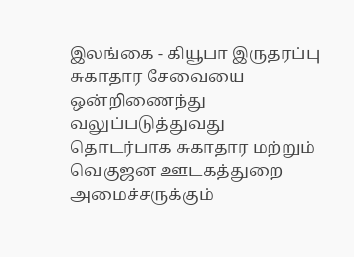இலங்கை - கியூபா இருதரப்பு சுகாதார சேவையை ஒன்றிணைந்து வலுப்படுத்துவது தொடர்பாக சுகாதார மற்றும் வெகுஜன ஊடகத்துறை அமைச்சருக்கும்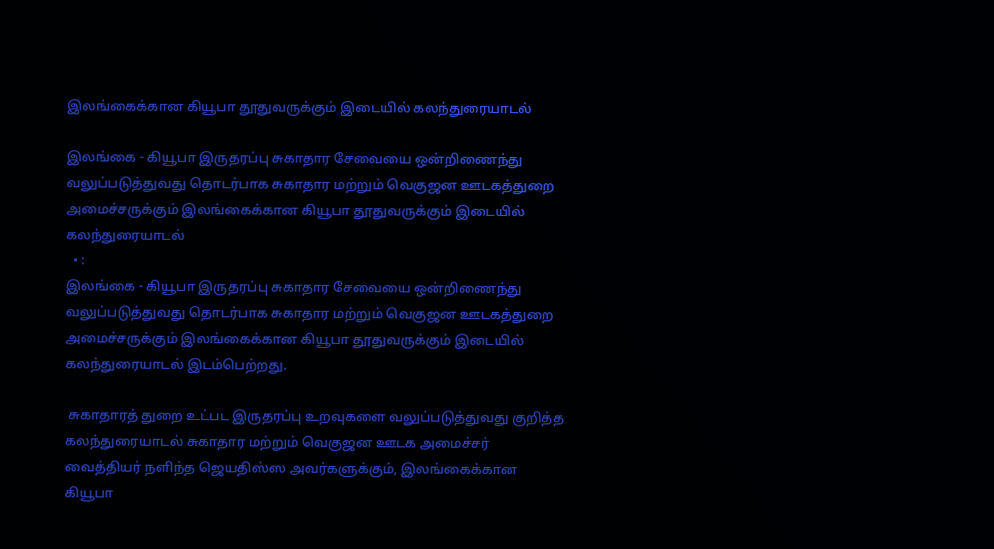இலங்கைக்கான கியூபா தூதுவருக்கும் இடையில் கலந்துரையாடல்

இலங்கை - கியூபா இருதரப்பு சுகாதார சேவையை ஒன்றிணைந்து வலுப்படுத்துவது தொடர்பாக சுகாதார மற்றும் வெகுஜன ஊடகத்துறை அமைச்சருக்கும் இலங்கைக்கான கியூபா தூதுவருக்கும் இடையில் கலந்துரையாடல்
  • :
இலங்கை - கியூபா இருதரப்பு சுகாதார சேவையை ஒன்றிணைந்து வலுப்படுத்துவது தொடர்பாக சுகாதார மற்றும் வெகுஜன ஊடகத்துறை அமைச்சருக்கும் இலங்கைக்கான கியூபா தூதுவருக்கும் இடையில் கலந்துரையாடல் இடம்பெற்றது.

 சுகாதாரத் துறை உட்பட இருதரப்பு உறவுகளை வலுப்படுத்துவது குறித்த கலந்துரையாடல் சுகாதார மற்றும் வெகுஜன ஊடக அமைச்சர் வைத்தியர் நளிந்த ஜெயதிஸ்ஸ அவர்களுக்கும், இலங்கைக்கான கியூபா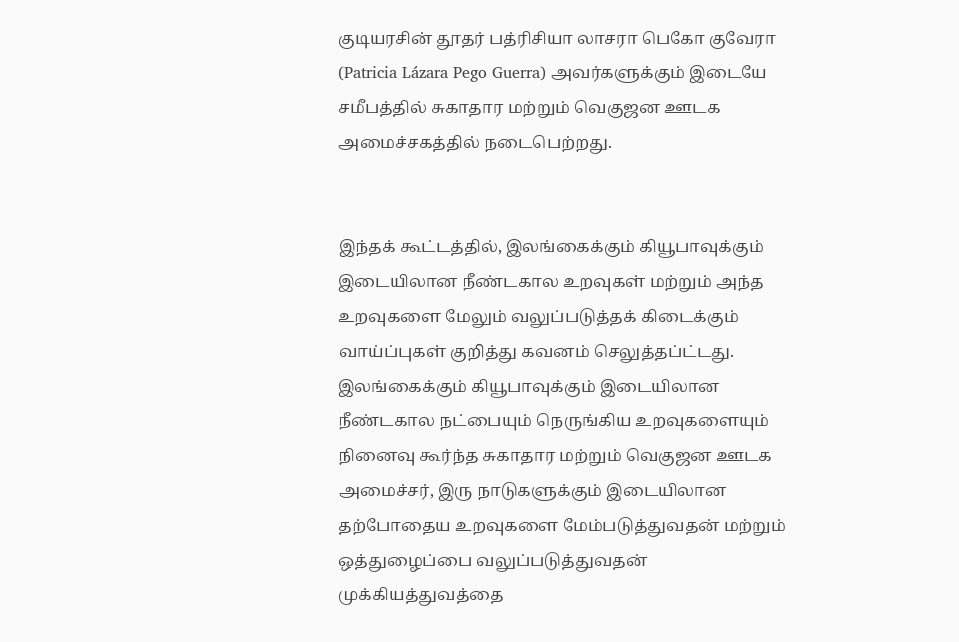குடியரசின் தூதர் பத்ரிசியா லாசரா பெகோ குவேரா (Patricia Lázara Pego Guerra) அவர்களுக்கும் இடையே சமீபத்தில் சுகாதார மற்றும் வெகுஜன ஊடக அமைச்சகத்தில் நடைபெற்றது.


இந்தக் கூட்டத்தில், இலங்கைக்கும் கியூபாவுக்கும் இடையிலான நீண்டகால உறவுகள் மற்றும் அந்த உறவுகளை மேலும் வலுப்படுத்தக் கிடைக்கும் வாய்ப்புகள் குறித்து கவனம் செலுத்தப்ட்டது.
இலங்கைக்கும் கியூபாவுக்கும் இடையிலான நீண்டகால நட்பையும் நெருங்கிய உறவுகளையும் நினைவு கூர்ந்த சுகாதார மற்றும் வெகுஜன ஊடக அமைச்சர், இரு நாடுகளுக்கும் இடையிலான தற்போதைய உறவுகளை மேம்படுத்துவதன் மற்றும் ஒத்துழைப்பை வலுப்படுத்துவதன் முக்கியத்துவத்தை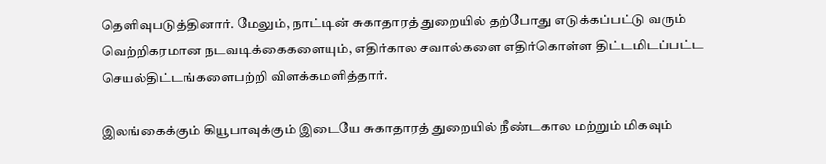தெளிவுபடுத்தினார். மேலும், நாட்டின் சுகாதாரத் துறையில் தற்போது எடுக்கப்பட்டு வரும் வெற்றிகரமான நடவடிக்கைகளையும், எதிர்கால சவால்களை எதிர்கொள்ள திட்டமிடப்பட்ட செயல்திட்டங்களைபற்றி விளக்கமளித்தார்.

இலங்கைக்கும் கியூபாவுக்கும் இடையே சுகாதாரத் துறையில் நீண்டகால மற்றும் மிகவும்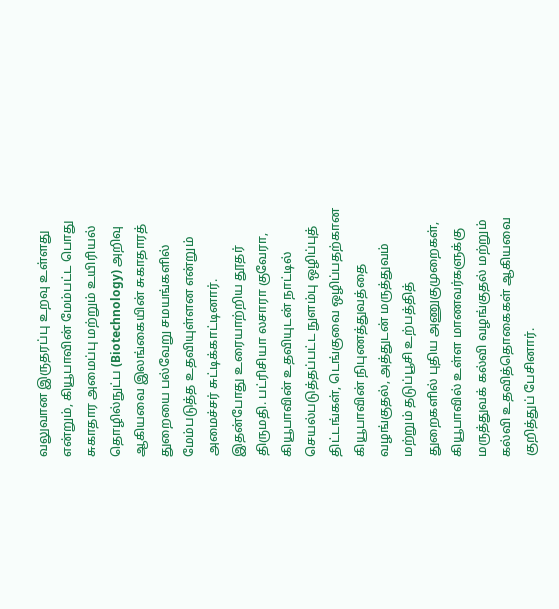வலுவான இருதரப்பு உறவு உள்ளது என்றும், கியூபாவின் மேம்பட்ட பொது சுகாதார அமைப்பு மற்றும் உயிரியல் தொழில்நுட்ப (Biotechnology) அறிவு ஆகியவை இலங்கையின் சுகாதாரத் துறையை பல்வேறு சமயங்களில் மேம்படுத்த உதவியுள்ளன என்றும் அமைச்சர் சுட்டிக்காட்டினார்.
இதன்போது உரையாற்றிய தூதர் திருமதி. பட்ரிசியா லசாரா குவேரா, கியூபாவின் உதவியுடன் நாட்டில் செயல்படுத்தப்பட்ட நுளம்பு ஒழிப்புத் திட்டங்கள், டெங்குவை ஒழிப்பதற்கான கியூபாவின் நிபுணத்துவத்தை வழங்குதல், அத்துடன் மருத்துவம் மற்றும் தடுப்பூசி உற்பத்தித் துறைகளில் புதிய அணுகுமுறைகள், கியூபாவில் உள்ள மாணவர்களுக்கு மருத்துவக் கல்வி வழங்குதல் மற்றும் கல்வி உதவித்தொகைகள் ஆகியவை குறித்துப் பேசினார்.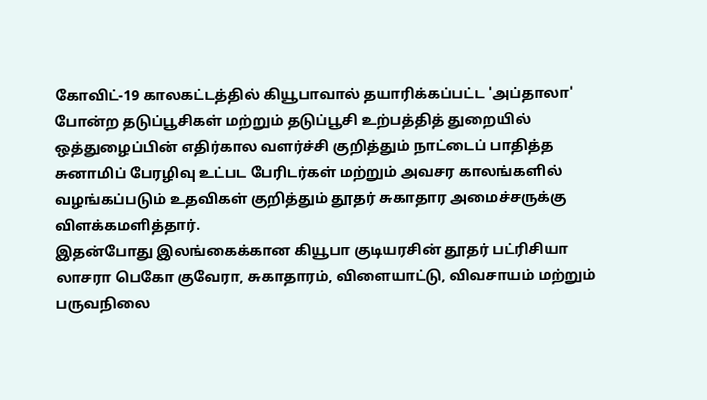கோவிட்-19 காலகட்டத்தில் கியூபாவால் தயாரிக்கப்பட்ட 'அப்தாலா' போன்ற தடுப்பூசிகள் மற்றும் தடுப்பூசி உற்பத்தித் துறையில் ஒத்துழைப்பின் எதிர்கால வளர்ச்சி குறித்தும் நாட்டைப் பாதித்த சுனாமிப் பேரழிவு உட்பட பேரிடர்கள் மற்றும் அவசர காலங்களில் வழங்கப்படும் உதவிகள் குறித்தும் தூதர் சுகாதார அமைச்சருக்கு விளக்கமளித்தார்.
இதன்போது இலங்கைக்கான கியூபா குடியரசின் தூதர் பட்ரிசியா லாசரா பெகோ குவேரா, சுகாதாரம், விளையாட்டு, விவசாயம் மற்றும் பருவநிலை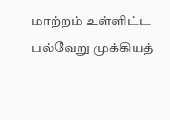மாற்றம் உள்ளிட்ட பல்வேறு முக்கியத்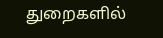துறைகளில்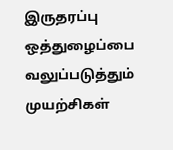இருதரப்பு ஒத்துழைப்பை வலுப்படுத்தும் முயற்சிகள்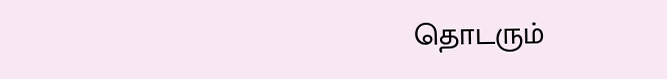தொடரும்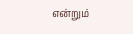என்றும்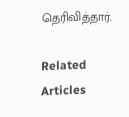தெரிவித்தார்.

Related Articles